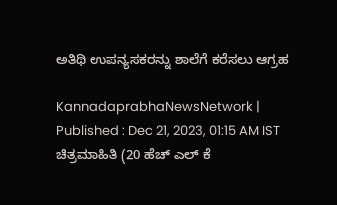ಅತಿಥಿ ಉಪನ್ಯಸಕರನ್ನು ಶಾಲೆಗೆ ಕರೆಸಲು ಆಗ್ರಹ

KannadaprabhaNewsNetwork |
Published : Dec 21, 2023, 01:15 AM IST
ಚಿತ್ರಮಾಹಿತಿ (20 ಹೆಚ್‌ ಎಲ್‌ ಕೆ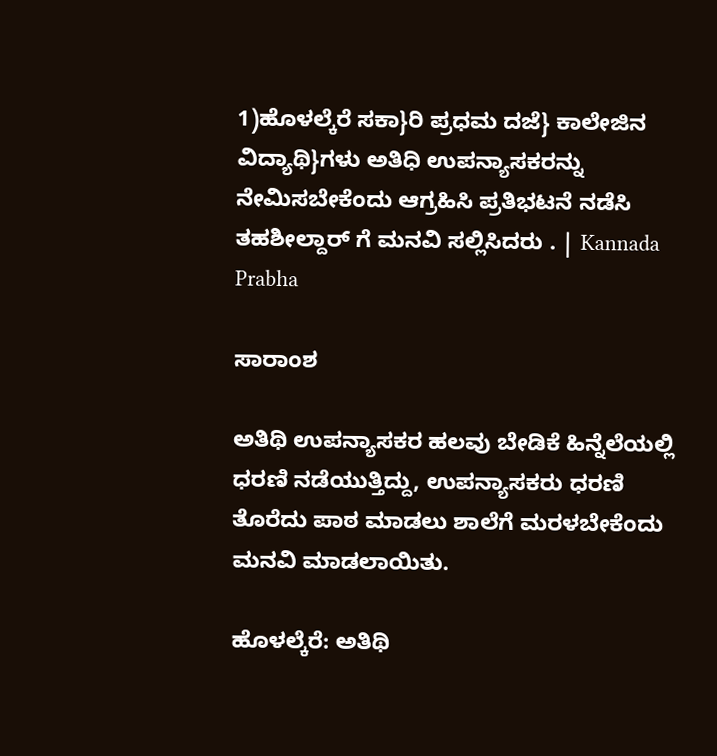1)ಹೊಳಲ್ಕೆರೆ ಸಕಾ}ರಿ ಪ್ರಧಮ ದಜೆ} ಕಾಲೇಜಿನ ವಿದ್ಯಾಥಿ}ಗಳು ಅತಿಧಿ ಉಪನ್ಯಾಸಕರನ್ನು ನೇಮಿಸಬೇಕೆಂದು ಆಗ್ರಹಿಸಿ ಪ್ರತಿಭಟನೆ ನಡೆಸಿ ತಹಶೀಲ್ದಾರ್‌ ಗೆ ಮನವಿ ಸಲ್ಲಿಸಿದರು . | Kannada Prabha

ಸಾರಾಂಶ

ಅತಿಥಿ ಉಪನ್ಯಾಸಕರ ಹಲವು ಬೇಡಿಕೆ ಹಿನ್ನೆಲೆಯಲ್ಲಿ ಧರಣಿ ನಡೆಯುತ್ತಿದ್ದು, ಉಪನ್ಯಾಸಕರು ಧರಣಿ ತೊರೆದು ಪಾಠ ಮಾಡಲು ಶಾಲೆಗೆ ಮರಳಬೇಕೆಂದು ಮನವಿ ಮಾಡಲಾಯಿತು.

ಹೊಳಲ್ಕೆರೆ: ಅತಿಥಿ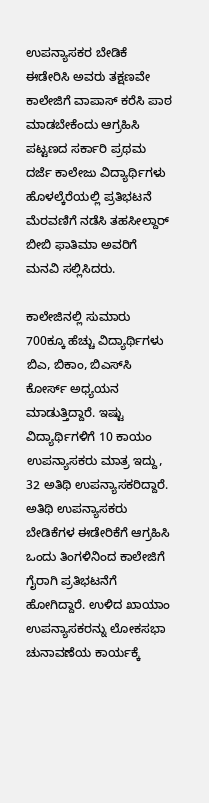ಉಪನ್ಯಾಸಕರ ಬೇಡಿಕೆ ಈಡೇರಿಸಿ ಅವರು ತಕ್ಷಣವೇ ಕಾಲೇಜಿಗೆ ವಾಪಾಸ್‌ ಕರೆಸಿ ಪಾಠ ಮಾಡಬೇಕೆಂದು ಆಗ್ರಹಿಸಿ ಪಟ್ಟಣದ ಸರ್ಕಾರಿ ಪ್ರಥಮ ದರ್ಜೆ ಕಾಲೇಜು ವಿದ್ಯಾರ್ಥಿಗಳು ಹೊಳಲ್ಕೆರೆಯಲ್ಲಿ ಪ್ರತಿಭಟನೆ ಮೆರವಣಿಗೆ ನಡೆಸಿ ತಹಸೀಲ್ದಾರ್‌ ಬೀಬಿ ಫಾತಿಮಾ ಅವರಿಗೆ ಮನವಿ ಸಲ್ಲಿಸಿದರು.

ಕಾಲೇಜಿನಲ್ಲಿ ಸುಮಾರು 700ಕ್ಕೂ ಹೆಚ್ಚು ವಿದ್ಯಾರ್ಥಿಗಳು ಬಿಎ, ಬಿಕಾಂ, ಬಿಎಸ್‌ಸಿ ಕೋರ್ಸ್‌ ಅಧ್ಯಯನ ಮಾಡುತ್ತಿದ್ದಾರೆ. ಇಷ್ಟು ವಿದ್ಯಾರ್ಥಿಗಳಿಗೆ 10 ಕಾಯಂ ಉಪನ್ಯಾಸಕರು ಮಾತ್ರ ಇದ್ದು, 32 ಅತಿಥಿ ಉಪನ್ಯಾಸಕರಿದ್ದಾರೆ. ಅತಿಥಿ ಉಪನ್ಯಾಸಕರು ಬೇಡಿಕೆಗಳ ಈಡೇರಿಕೆಗೆ ಆಗ್ರಹಿಸಿ ಒಂದು ತಿಂಗಳಿನಿಂದ ಕಾಲೇಜಿಗೆ ಗೈರಾಗಿ ಪ್ರತಿಭಟನೆಗೆ ಹೋಗಿದ್ದಾರೆ. ಉಳಿದ ಖಾಯಾಂ ಉಪನ್ಯಾಸಕರನ್ನು ಲೋಕಸಭಾ ಚುನಾವಣೆಯ ಕಾರ್ಯಕ್ಕೆ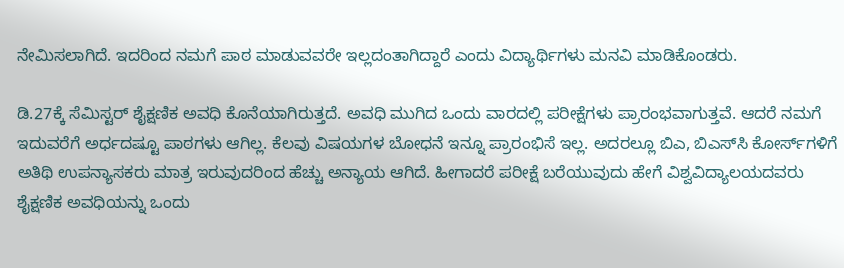ನೇಮಿಸಲಾಗಿದೆ. ಇದರಿಂದ ನಮಗೆ ಪಾಠ ಮಾಡುವವರೇ ಇಲ್ಲದಂತಾಗಿದ್ದಾರೆ ಎಂದು ವಿದ್ಯಾರ್ಥಿಗಳು ಮನವಿ ಮಾಡಿಕೊಂಡರು.

ಡಿ.27ಕ್ಕೆ ಸೆಮಿಸ್ಟರ್‌ ಶೈಕ್ಷಣಿಕ ಅವಧಿ ಕೊನೆಯಾಗಿರುತ್ತದೆ. ಅವಧಿ ಮುಗಿದ ಒಂದು ವಾರದಲ್ಲಿ ಪರೀಕ್ಷೆಗಳು ಪ್ರಾರಂಭವಾಗುತ್ತವೆ. ಆದರೆ ನಮಗೆ ಇದುವರೆಗೆ ಅರ್ಧದಷ್ಟೂ ಪಾಠಗಳು ಆಗಿಲ್ಲ. ಕೆಲವು ವಿಷಯಗಳ ಬೋಧನೆ ಇನ್ನೂ ಪ್ರಾರಂಭಿಸೆ ಇಲ್ಲ. ಅದರಲ್ಲೂ ಬಿಎ, ಬಿಎಸ್‌ಸಿ ಕೋರ್ಸ್‌ಗಳಿಗೆ ಅತಿಥಿ ಉಪನ್ಯಾಸಕರು ಮಾತ್ರ ಇರುವುದರಿಂದ ಹೆಚ್ಚು ಅನ್ಯಾಯ ಆಗಿದೆ. ಹೀಗಾದರೆ ಪರೀಕ್ಷೆ ಬರೆಯುವುದು ಹೇಗೆ ವಿಶ್ವವಿದ್ಯಾಲಯದವರು ಶೈಕ್ಷಣಿಕ ಅವಧಿಯನ್ನು ಒಂದು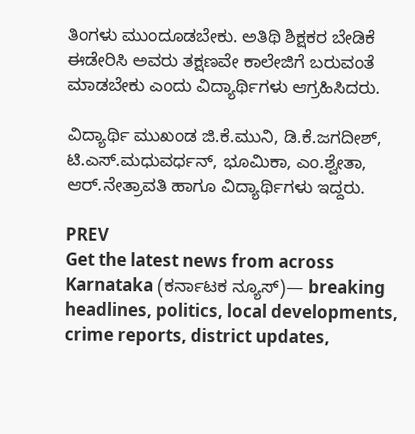ತಿಂಗಳು ಮುಂದೂಡಬೇಕು. ಅತಿಥಿ ಶಿಕ್ಷಕರ ಬೇಡಿಕೆ ಈಡೇರಿಸಿ ಅವರು ತಕ್ಷಣವೇ ಕಾಲೇಜಿಗೆ ಬರುವಂತೆ ಮಾಡಬೇಕು ಎಂದು ವಿದ್ಯಾರ್ಥಿಗಳು ಆಗ್ರಹಿಸಿದರು.

ವಿದ್ಯಾರ್ಥಿ ಮುಖಂಡ ಜಿ.ಕೆ.ಮುನಿ, ಡಿ.ಕೆ.ಜಗದೀಶ್, ಟಿ.ಎಸ್.ಮಧುವರ್ಧನ್, ಭೂಮಿಕಾ, ಎಂ.ಶ್ವೇತಾ, ಆರ್.ನೇತ್ರಾವತಿ ಹಾಗೂ ವಿದ್ಯಾರ್ಥಿಗಳು ಇದ್ದರು.

PREV
Get the latest news from across Karnataka (ಕರ್ನಾಟಕ ನ್ಯೂಸ್)— breaking headlines, politics, local developments, crime reports, district updates,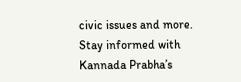civic issues and more. Stay informed with Kannada Prabha’s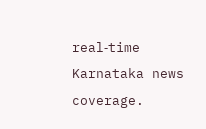real‑time Karnataka news coverage.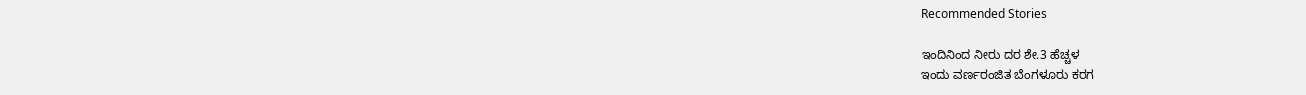Recommended Stories

ಇಂದಿನಿಂದ ನೀರು ದರ ಶೇ.3 ಹೆಚ್ಚಳ
ಇಂದು ವರ್ಣರಂಜಿತ ಬೆಂಗಳೂರು ಕರಗ